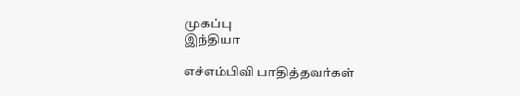முகப்பு
இந்தியா

எச்எம்பிவி பாதித்தவர்கள்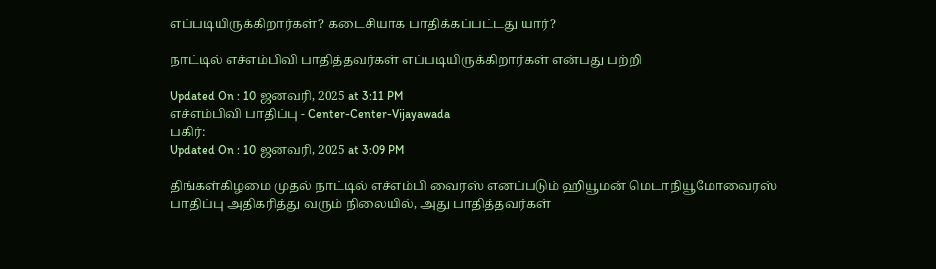எப்படியிருக்கிறார்கள்? கடைசியாக பாதிக்கப்பட்டது யார்?

நாட்டில் எச்எம்பிவி பாதித்தவர்கள் எப்படியிருக்கிறார்கள் என்பது பற்றி

Updated On : 10 ஜனவரி, 2025 at 3:11 PM
எச்எம்பிவி பாதிப்பு - Center-Center-Vijayawada
பகிர்:
Updated On : 10 ஜனவரி, 2025 at 3:09 PM

திங்கள்கிழமை முதல் நாட்டில் எச்எம்பி வைரஸ் எனப்படும் ஹியூமன் மெடாநியூமோவைரஸ் பாதிப்பு அதிகரித்து வரும் நிலையில், அது பாதித்தவர்கள்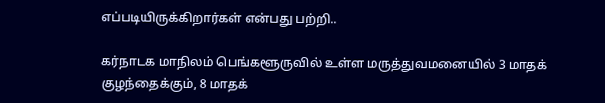எப்படியிருக்கிறார்கள் என்பது பற்றி..

கர்நாடக மாநிலம் பெங்களூருவில் உள்ள மருத்துவமனையில் 3 மாதக் குழந்தைக்கும், 8 மாதக்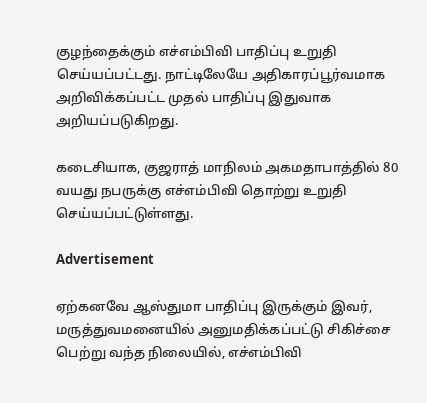குழந்தைக்கும் எச்எம்பிவி பாதிப்பு உறுதி செய்யப்பட்டது. நாட்டிலேயே அதிகாரப்பூர்வமாக அறிவிக்கப்பட்ட முதல் பாதிப்பு இதுவாக அறியப்படுகிறது.

கடைசியாக, குஜராத் மாநிலம் அகமதாபாத்தில் 80 வயது நபருக்கு எச்எம்பிவி தொற்று உறுதி செய்யப்பட்டுள்ளது.

Advertisement

ஏற்கனவே ஆஸ்துமா பாதிப்பு இருக்கும் இவர், மருத்துவமனையில் அனுமதிக்கப்பட்டு சிகிச்சை பெற்று வந்த நிலையில், எச்எம்பிவி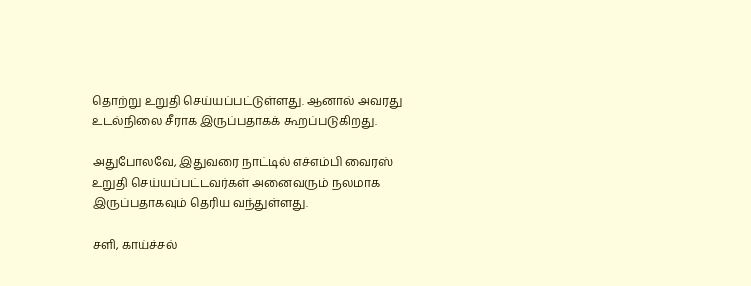தொற்று உறுதி செய்யப்பட்டுள்ளது. ஆனால் அவரது உடல்நிலை சீராக இருப்பதாகக் கூறப்படுகிறது.

அதுபோலவே, இதுவரை நாட்டில் எச்எம்பி வைரஸ் உறுதி செய்யப்பட்டவர்கள் அனைவரும் நலமாக இருப்பதாகவும் தெரிய வந்துள்ளது.

சளி, காய்ச்சல்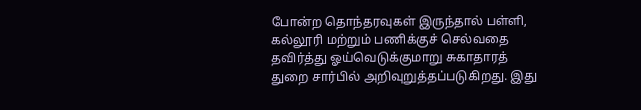போன்ற தொந்தரவுகள் இருந்தால் பள்ளி, கல்லூரி மற்றும் பணிக்குச் செல்வதை தவிர்த்து ஓய்வெடுக்குமாறு சுகாதாரத் துறை சார்பில் அறிவுறுத்தப்படுகிறது. இது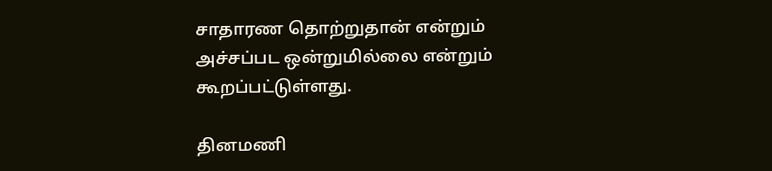சாதாரண தொற்றுதான் என்றும் அச்சப்பட ஒன்றுமில்லை என்றும் கூறப்பட்டுள்ளது.

தினமணி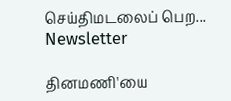செய்திமடலைப் பெற... Newsletter

தினமணி'யை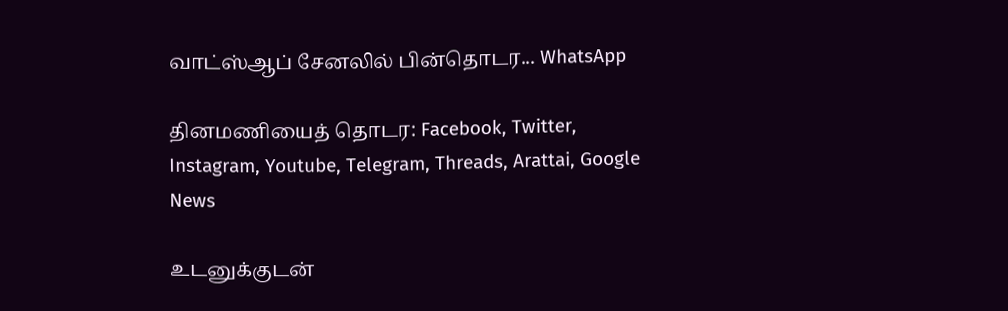வாட்ஸ்ஆப் சேனலில் பின்தொடர... WhatsApp

தினமணியைத் தொடர: Facebook, Twitter, Instagram, Youtube, Telegram, Threads, Arattai, Google News

உடனுக்குடன்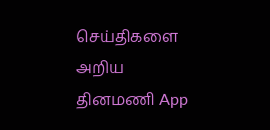செய்திகளை அறிய தினமணி App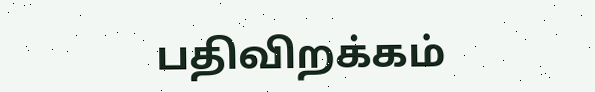பதிவிறக்கம்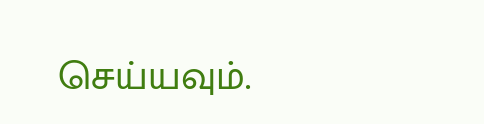செய்யவும்.